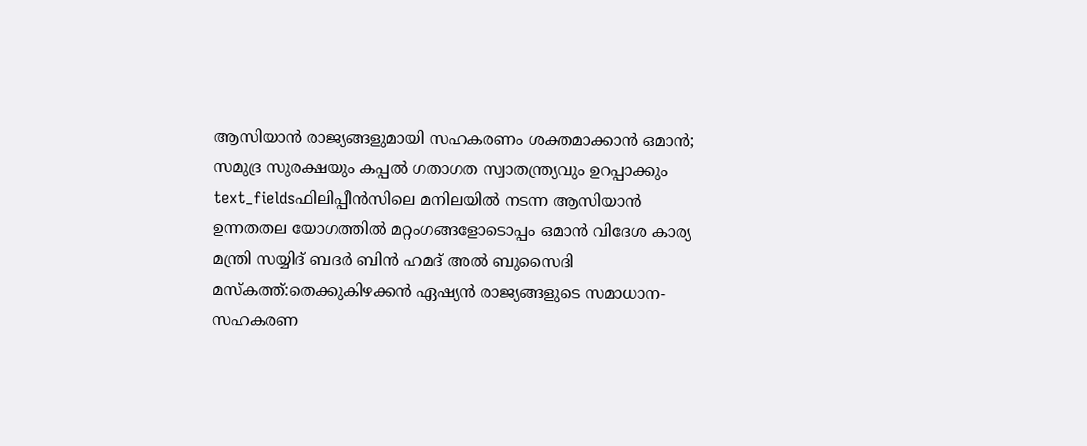ആസിയാൻ രാജ്യങ്ങളുമായി സഹകരണം ശക്തമാക്കാൻ ഒമാൻ; സമുദ്ര സുരക്ഷയും കപ്പൽ ഗതാഗത സ്വാതന്ത്ര്യവും ഉറപ്പാക്കും
text_fieldsഫിലിപ്പീൻസിലെ മനിലയിൽ നടന്ന ആസിയാൻ ഉന്നതതല യോഗത്തിൽ മറ്റംഗങ്ങളോടൊപ്പം ഒമാൻ വിദേശ കാര്യ മന്ത്രി സയ്യിദ് ബദർ ബിൻ ഹമദ് അൽ ബുസൈദി
മസ്കത്ത്:തെക്കുകിഴക്കൻ ഏഷ്യൻ രാജ്യങ്ങളുടെ സമാധാന-സഹകരണ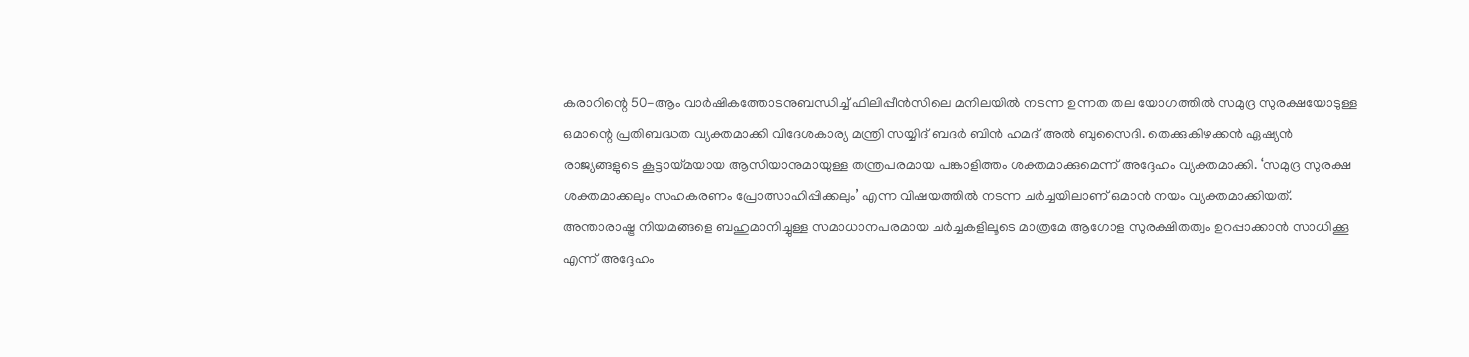കരാറിന്റെ 50-ആം വാർഷികത്തോടനുബന്ധിച്ച് ഫിലിപ്പീൻസിലെ മനിലയിൽ നടന്ന ഉന്നത തല യോഗത്തിൽ സമുദ്ര സുരക്ഷയോടുള്ള ഒമാന്റെ പ്രതിബദ്ധത വ്യക്തമാക്കി വിദേശകാര്യ മന്ത്രി സയ്യിദ് ബദർ ബിൻ ഹമദ് അൽ ബുസൈദി. തെക്കുകിഴക്കൻ ഏഷ്യൻ രാജ്യങ്ങളുടെ കൂട്ടായ്മയായ ആസിയാനുമായുള്ള തന്ത്രപരമായ പങ്കാളിത്തം ശക്തമാക്കുമെന്ന് അദ്ദേഹം വ്യക്തമാക്കി. ‘സമുദ്ര സുരക്ഷ ശക്തമാക്കലും സഹകരണം പ്രോത്സാഹിപ്പിക്കലും’ എന്ന വിഷയത്തിൽ നടന്ന ചർച്ചയിലാണ് ഒമാൻ നയം വ്യക്തമാക്കിയത്. അന്താരാഷ്ട്ര നിയമങ്ങളെ ബഹുമാനിച്ചുള്ള സമാധാനപരമായ ചർച്ചകളിലൂടെ മാത്രമേ ആഗോള സുരക്ഷിതത്വം ഉറപ്പാക്കാൻ സാധിക്കൂ എന്ന് അദ്ദേഹം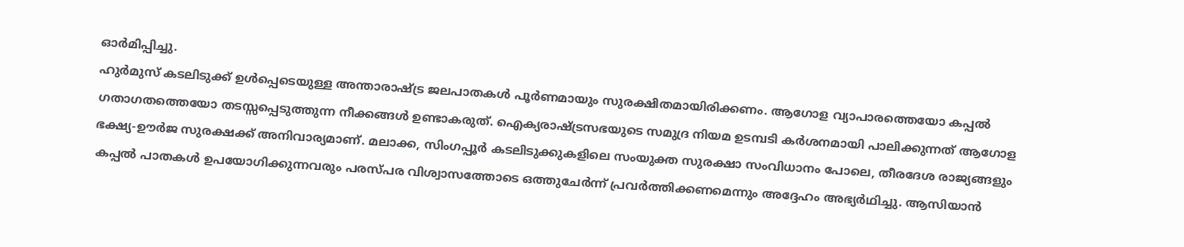ഓർമിപ്പിച്ചു.
ഹുർമുസ് കടലിടുക്ക് ഉൾപ്പെടെയുള്ള അന്താരാഷ്ട്ര ജലപാതകൾ പൂർണമായും സുരക്ഷിതമായിരിക്കണം. ആഗോള വ്യാപാരത്തെയോ കപ്പൽ ഗതാഗതത്തെയോ തടസ്സപ്പെടുത്തുന്ന നീക്കങ്ങൾ ഉണ്ടാകരുത്. ഐക്യരാഷ്ട്രസഭയുടെ സമുദ്ര നിയമ ഉടമ്പടി കർശനമായി പാലിക്കുന്നത് ആഗോള ഭക്ഷ്യ-ഊർജ സുരക്ഷക്ക് അനിവാര്യമാണ്. മലാക്ക, സിംഗപ്പൂർ കടലിടുക്കുകളിലെ സംയുക്ത സുരക്ഷാ സംവിധാനം പോലെ, തീരദേശ രാജ്യങ്ങളും കപ്പൽ പാതകൾ ഉപയോഗിക്കുന്നവരും പരസ്പര വിശ്വാസത്തോടെ ഒത്തുചേർന്ന് പ്രവർത്തിക്കണമെന്നും അദ്ദേഹം അഭ്യർഥിച്ചു. ആസിയാൻ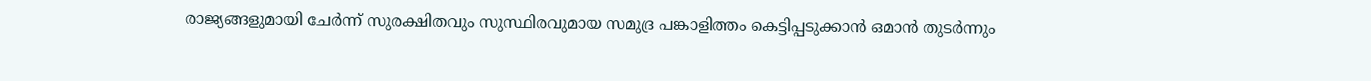രാജ്യങ്ങളുമായി ചേർന്ന് സുരക്ഷിതവും സുസ്ഥിരവുമായ സമുദ്ര പങ്കാളിത്തം കെട്ടിപ്പടുക്കാൻ ഒമാൻ തുടർന്നും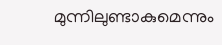മുന്നിലുണ്ടാകുമെന്നും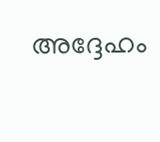അദ്ദേഹം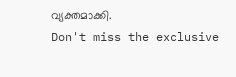വ്യക്തമാക്കി.
Don't miss the exclusive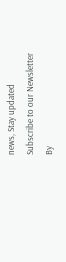news, Stay updated
Subscribe to our Newsletter
By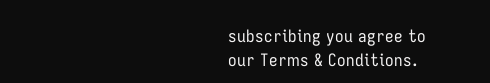subscribing you agree to our Terms & Conditions.